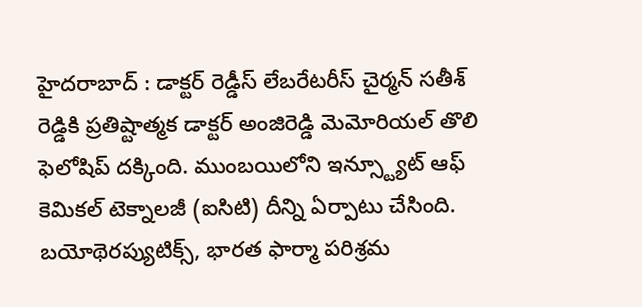హైదరాబాద్ : డాక్టర్ రెడ్డీస్ లేబరేటరీస్ చైర్మన్ సతీశ్ రెడ్డికి ప్రతిష్టాత్మక డాక్టర్ అంజిరెడ్డి మెమోరియల్ తొలి ఫెలోషిప్ దక్కింది. ముంబయిలోని ఇన్స్ట్యూట్ ఆఫ్ కెమికల్ టెక్నాలజీ (ఐసిటి) దీన్ని ఏర్పాటు చేసింది. బయోథెరప్యుటిక్స్, భారత ఫార్మా పరిశ్రమ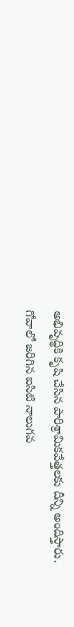అభివృద్థికి కృషి చేసిన పారిశ్రామికవేత్తలకు దీన్ని అందిస్తారు. గోవాలో జరిగిన ఐసిటి నాలుగవ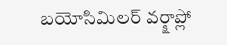బయోసిమిలర్ వర్క్షాప్లో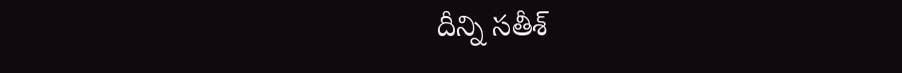దీన్ని సతీశ్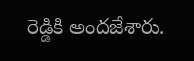రెడ్డికి అందజేశారు.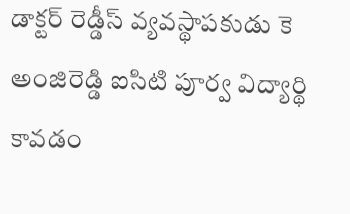డాక్టర్ రెడ్డీస్ వ్యవస్థాపకుడు కె అంజిరెడ్డి ఐసిటి పూర్వ విద్యార్థి కావడం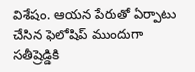విశేషం. ఆయన పేరుతో ఏర్పాటు చేసిన ఫెలోషిప్ ముందుగా సతీష్రెడ్డికి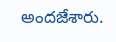అందజేశారు.